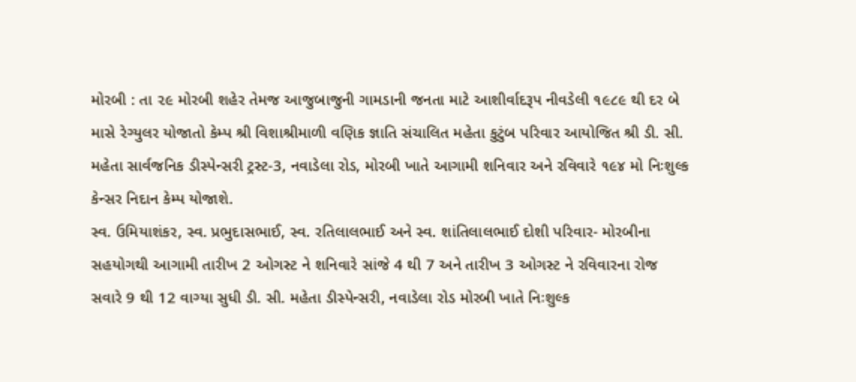મોરબી : તા ૨૯ મોરબી શહેર તેમજ આજુબાજુની ગામડાની જનતા માટે આશીર્વાદરૂપ નીવડેલી ૧૯૮૯ થી દર બે માસે રેગ્યુલર યોજાતો કેમ્પ શ્રી વિશાશ્રીમાળી વણિક જ્ઞાતિ સંચાલિત મહેતા કુટુંબ પરિવાર આયોજિત શ્રી ડી. સી. મહેતા સાર્વજનિક ડીસ્પેન્સરી ટ્રસ્ટ-3, નવાડેલા રોડ, મોરબી ખાતે આગામી શનિવાર અને રવિવારે ૧૯૪ મો નિઃશુલ્ક કેન્સર નિદાન કેમ્પ યોજાશે.
સ્વ. ઉમિયાશંકર, સ્વ. પ્રભુદાસભાઈ, સ્વ. રતિલાલભાઈ અને સ્વ. શાંતિલાલભાઈ દોશી પરિવાર- મોરબીના સહયોગથી આગામી તારીખ 2 ઓગસ્ટ ને શનિવારે સાંજે 4 થી 7 અને તારીખ 3 ઓગસ્ટ ને રવિવારના રોજ સવારે 9 થી 12 વાગ્યા સુધી ડી. સી. મહેતા ડીસ્પેન્સરી, નવાડેલા રોડ મોરબી ખાતે નિઃશુલ્ક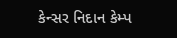કેન્સર નિદાન કેમ્પ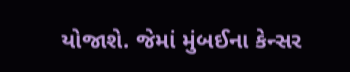યોજાશે. જેમાં મુંબઈના કેન્સર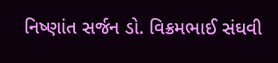નિષ્ણાંત સર્જન ડો. વિક્રમભાઈ સંઘવી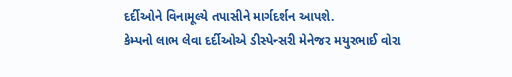દર્દીઓને વિનામૂલ્યે તપાસીને માર્ગદર્શન આપશે.
કેમ્પનો લાભ લેવા દર્દીઓએ ડીસ્પેન્સરી મેનેજર મયુરભાઈ વોરા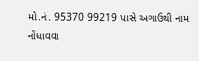મો.નં. 95370 99219 પાસે અગાઉથી નામ નોંધાવવા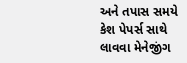અને તપાસ સમયે કેશ પેપર્સ સાથે લાવવા મેનેજીંગ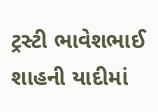ટ્રસ્ટી ભાવેશભાઈ શાહની યાદીમાં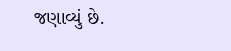જણાવ્યું છે.